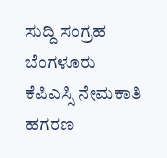ಸುದ್ದಿ ಸಂಗ್ರಹ ಬೆಂಗಳೂರು
ಕೆಪಿಎಸ್ಸಿ ನೇಮಕಾತಿ ಹಗರಣ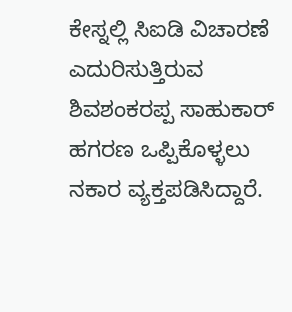ಕೇಸ್ನಲ್ಲಿ ಸಿಐಡಿ ವಿಚಾರಣೆ ಎದುರಿಸುತ್ತಿರುವ ಶಿವಶಂಕರಪ್ಪ ಸಾಹುಕಾರ್ ಹಗರಣ ಒಪ್ಪಿಕೊಳ್ಳಲು ನಕಾರ ವ್ಯಕ್ತಪಡಿಸಿದ್ದಾರೆ.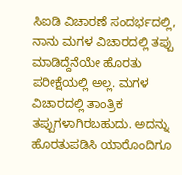ಸಿಐಡಿ ವಿಚಾರಣೆ ಸಂದರ್ಭದಲ್ಲಿ, ನಾನು ಮಗಳ ವಿಚಾರದಲ್ಲಿ ತಪ್ಪು ಮಾಡಿದ್ದೆನೆಯೇ ಹೊರತು ಪರೀಕ್ಷೆಯಲ್ಲಿ ಅಲ್ಲ. ಮಗಳ ವಿಚಾರದಲ್ಲಿ ತಾಂತ್ರಿಕ ತಪ್ಪುಗಳಾಗಿರಬಹುದು. ಅದನ್ನು ಹೊರತುಪಡಿಸಿ ಯಾರೊಂದಿಗೂ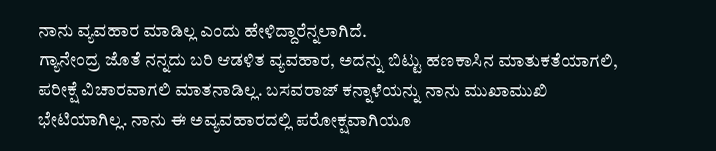ನಾನು ವ್ಯವಹಾರ ಮಾಡಿಲ್ಲ ಎಂದು ಹೇಳಿದ್ದಾರೆನ್ನಲಾಗಿದೆ.
ಗ್ಯಾನೇಂದ್ರ ಜೊತೆ ನನ್ನದು ಬರಿ ಆಡಳಿತ ವ್ಯವಹಾರ, ಅದನ್ನು ಬಿಟ್ಟು ಹಣಕಾಸಿನ ಮಾತುಕತೆಯಾಗಲಿ, ಪರೀಕ್ಷೆ ವಿಚಾರವಾಗಲಿ ಮಾತನಾಡಿಲ್ಲ. ಬಸವರಾಜ್ ಕನ್ನಾಳೆಯನ್ನು ನಾನು ಮುಖಾಮುಖಿ ಭೇಟಿಯಾಗಿಲ್ಲ. ನಾನು ಈ ಅವ್ಯವಹಾರದಲ್ಲಿ ಪರೋಕ್ಷವಾಗಿಯೂ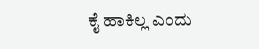ಕೈ ಹಾಕಿಲ್ಲ ಎಂದು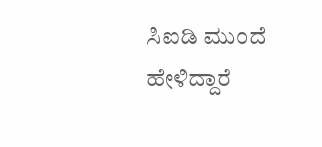ಸಿಐಡಿ ಮುಂದೆ ಹೇಳಿದ್ದಾರೆ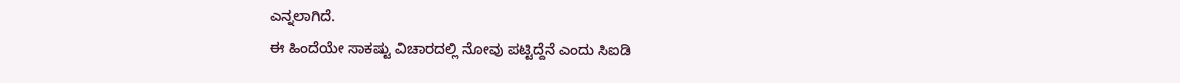ಎನ್ನಲಾಗಿದೆ.
ಈ ಹಿಂದೆಯೇ ಸಾಕಷ್ಟು ವಿಚಾರದಲ್ಲಿ ನೋವು ಪಟ್ಟಿದ್ದೆನೆ ಎಂದು ಸಿಐಡಿ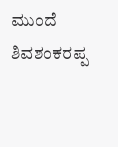ಮುಂದೆ ಶಿವಶಂಕರಪ್ಪ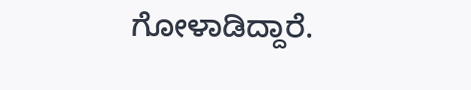ಗೋಳಾಡಿದ್ದಾರೆ.